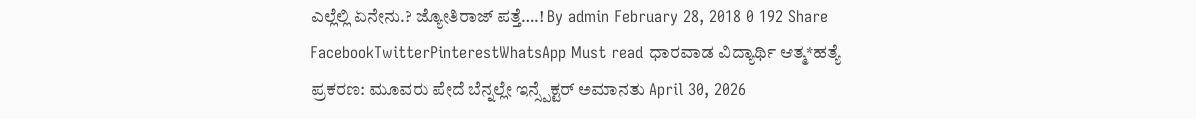ಎಲ್ಲೆಲ್ಲಿ ಏನೇನು.? ಜ್ಯೋತಿರಾಜ್ ಪತ್ತೆ….! By admin February 28, 2018 0 192 Share FacebookTwitterPinterestWhatsApp Must read ಧಾರವಾಡ ವಿದ್ಯಾರ್ಥಿ ಆತ್ಮ*ಹತ್ಯೆ ಪ್ರಕರಣ: ಮೂವರು ಪೇದೆ ಬೆನ್ನಲ್ಲೇ ಇನ್ಸ್ಪೆಕ್ಟರ್ ಅಮಾನತು April 30, 2026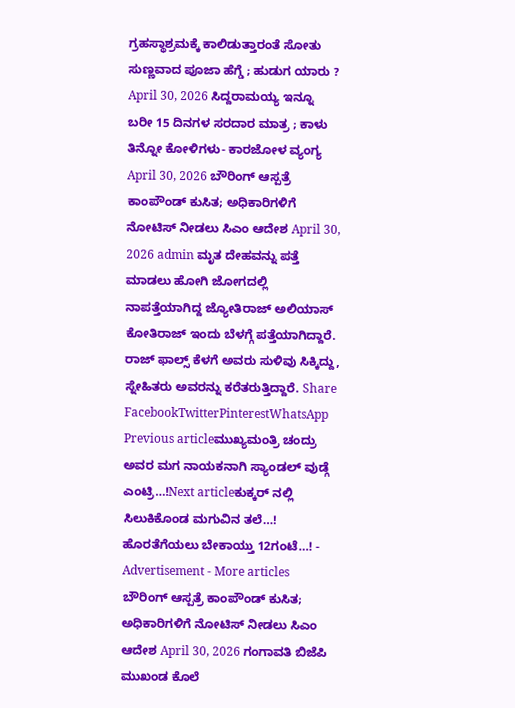ಗ್ರಹಸ್ಥಾಶ್ರಮಕ್ಕೆ ಕಾಲಿಡುತ್ತಾರಂತೆ ಸೋತು ಸುಣ್ಣವಾದ ಪೂಜಾ ಹೆಗ್ಡೆ ; ಹುಡುಗ ಯಾರು ? April 30, 2026 ಸಿದ್ದರಾಮಯ್ಯ ಇನ್ನೂ ಬರೀ 15 ದಿನಗಳ ಸರದಾರ ಮಾತ್ರ ; ಕಾಳು ತಿನ್ನೋ ಕೋಳಿಗಳು- ಕಾರಜೋಳ ವ್ಯಂಗ್ಯ April 30, 2026 ಬೌರಿಂಗ್ ಆಸ್ಪತ್ರೆ ಕಾಂಪೌಂಡ್ ಕುಸಿತ; ಅಧಿಕಾರಿಗಳಿಗೆ ನೋಟಿಸ್ ನೀಡಲು ಸಿಎಂ ಆದೇಶ April 30, 2026 admin ಮೃತ ದೇಹವನ್ನು ಪತ್ತೆ ಮಾಡಲು ಹೋಗಿ ಜೋಗದಲ್ಲಿ ನಾಪತ್ತೆಯಾಗಿದ್ದ ಜ್ಯೋತಿರಾಜ್ ಅಲಿಯಾಸ್ ಕೋತಿರಾಜ್ ಇಂದು ಬೆಳಗ್ಗೆ ಪತ್ತೆಯಾಗಿದ್ದಾರೆ. ರಾಜ್ ಫಾಲ್ಸ್ ಕೆಳಗೆ ಅವರು ಸುಳಿವು ಸಿಕ್ಕಿದ್ದು, ಸ್ನೇಹಿತರು ಅವರನ್ನು ಕರೆತರುತ್ತಿದ್ದಾರೆ. Share FacebookTwitterPinterestWhatsApp Previous articleಮುಖ್ಯಮಂತ್ರಿ ಚಂದ್ರು ಅವರ ಮಗ ನಾಯಕನಾಗಿ ಸ್ಯಾಂಡಲ್ ವುಡ್ಗೆ ಎಂಟ್ರಿ…!Next articleಕುಕ್ಕರ್ ನಲ್ಲಿ ಸಿಲುಕಿಕೊಂಡ ಮಗುವಿನ ತಲೆ…! ಹೊರತೆಗೆಯಲು ಬೇಕಾಯ್ತು 12ಗಂಟೆ…! - Advertisement - More articles ಬೌರಿಂಗ್ ಆಸ್ಪತ್ರೆ ಕಾಂಪೌಂಡ್ ಕುಸಿತ; ಅಧಿಕಾರಿಗಳಿಗೆ ನೋಟಿಸ್ ನೀಡಲು ಸಿಎಂ ಆದೇಶ April 30, 2026 ಗಂಗಾವತಿ ಬಿಜೆಪಿ ಮುಖಂಡ ಕೊಲೆ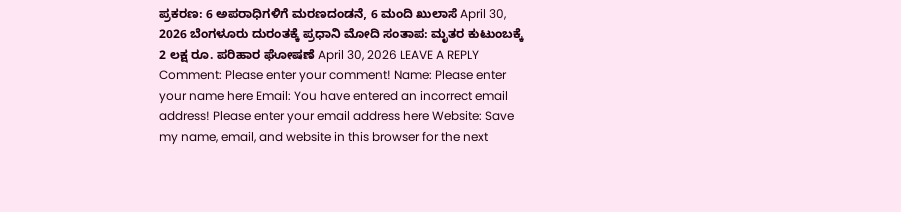ಪ್ರಕರಣ: 6 ಅಪರಾಧಿಗಳಿಗೆ ಮರಣದಂಡನೆ, 6 ಮಂದಿ ಖುಲಾಸೆ April 30, 2026 ಬೆಂಗಳೂರು ದುರಂತಕ್ಕೆ ಪ್ರಧಾನಿ ಮೋದಿ ಸಂತಾಪ: ಮೃತರ ಕುಟುಂಬಕ್ಕೆ 2 ಲಕ್ಷ ರೂ. ಪರಿಹಾರ ಘೋಷಣೆ April 30, 2026 LEAVE A REPLY Comment: Please enter your comment! Name: Please enter your name here Email: You have entered an incorrect email address! Please enter your email address here Website: Save my name, email, and website in this browser for the next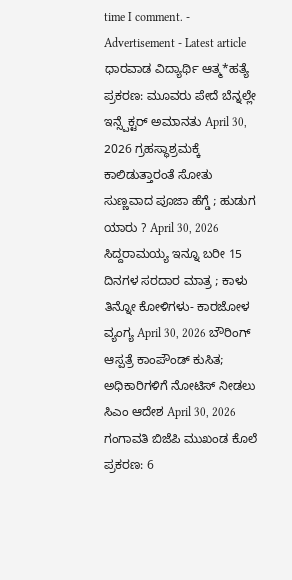time I comment. - Advertisement - Latest article ಧಾರವಾಡ ವಿದ್ಯಾರ್ಥಿ ಆತ್ಮ*ಹತ್ಯೆ ಪ್ರಕರಣ: ಮೂವರು ಪೇದೆ ಬೆನ್ನಲ್ಲೇ ಇನ್ಸ್ಪೆಕ್ಟರ್ ಅಮಾನತು April 30, 2026 ಗ್ರಹಸ್ಥಾಶ್ರಮಕ್ಕೆ ಕಾಲಿಡುತ್ತಾರಂತೆ ಸೋತು ಸುಣ್ಣವಾದ ಪೂಜಾ ಹೆಗ್ಡೆ ; ಹುಡುಗ ಯಾರು ? April 30, 2026 ಸಿದ್ದರಾಮಯ್ಯ ಇನ್ನೂ ಬರೀ 15 ದಿನಗಳ ಸರದಾರ ಮಾತ್ರ ; ಕಾಳು ತಿನ್ನೋ ಕೋಳಿಗಳು- ಕಾರಜೋಳ ವ್ಯಂಗ್ಯ April 30, 2026 ಬೌರಿಂಗ್ ಆಸ್ಪತ್ರೆ ಕಾಂಪೌಂಡ್ ಕುಸಿತ; ಅಧಿಕಾರಿಗಳಿಗೆ ನೋಟಿಸ್ ನೀಡಲು ಸಿಎಂ ಆದೇಶ April 30, 2026 ಗಂಗಾವತಿ ಬಿಜೆಪಿ ಮುಖಂಡ ಕೊಲೆ ಪ್ರಕರಣ: 6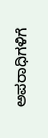ಅಪರಾಧಿಗಳಿಗೆ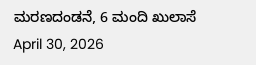ಮರಣದಂಡನೆ, 6 ಮಂದಿ ಖುಲಾಸೆ April 30, 2026